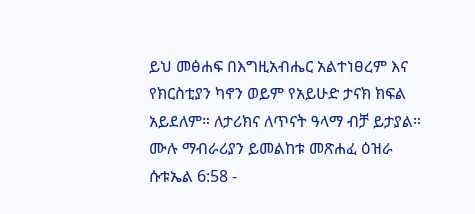ይህ መፅሐፍ በእግዚአብሔር አልተነፀረም እና የክርስቲያን ካኖን ወይም የአይሁድ ታናክ ክፍል አይደለም። ለታሪክና ለጥናት ዓላማ ብቻ ይታያል። ሙሉ ማብራሪያን ይመልከቱ መጽሐፈ ዕዝራ ሱቱኤል 6:58 -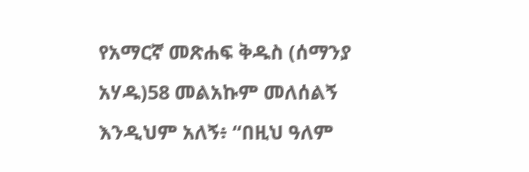የአማርኛ መጽሐፍ ቅዱስ (ሰማንያ አሃዱ)58 መልአኩም መለሰልኝ እንዲህም አለኝ፥ “በዚህ ዓለም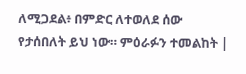ለሚጋደል፥ በምድር ለተወለደ ሰው የታሰበለት ይህ ነው። ምዕራፉን ተመልከት |